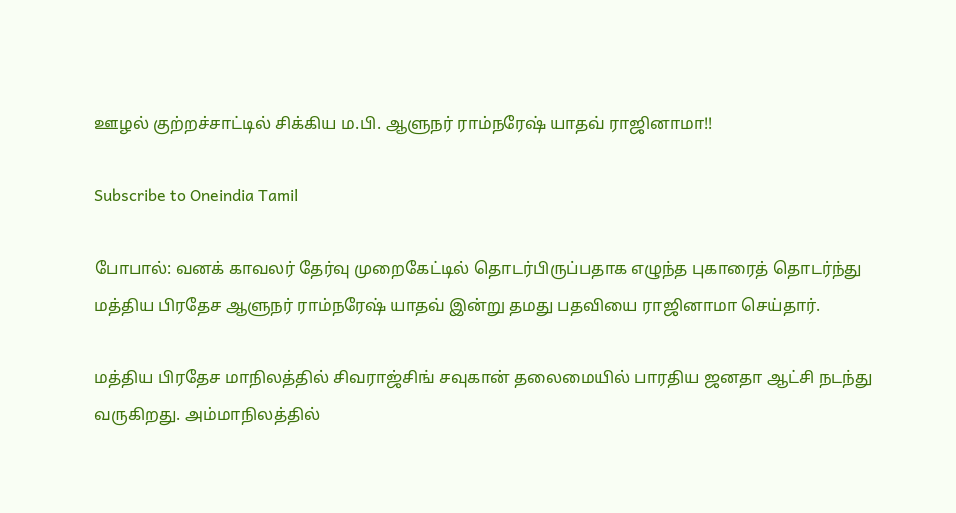ஊழல் குற்றச்சாட்டில் சிக்கிய ம.பி. ஆளுநர் ராம்நரேஷ் யாதவ் ராஜினாமா!!

Subscribe to Oneindia Tamil

போபால்: வனக் காவலர் தேர்வு முறைகேட்டில் தொடர்பிருப்பதாக எழுந்த புகாரைத் தொடர்ந்து மத்திய பிரதேச ஆளுநர் ராம்நரேஷ் யாதவ் இன்று தமது பதவியை ராஜினாமா செய்தார்.

மத்திய பிரதேச மாநிலத்தில் சிவராஜ்சிங் சவுகான் தலைமையில் பாரதிய ஜனதா ஆட்சி நடந்து வருகிறது. அம்மாநிலத்தில்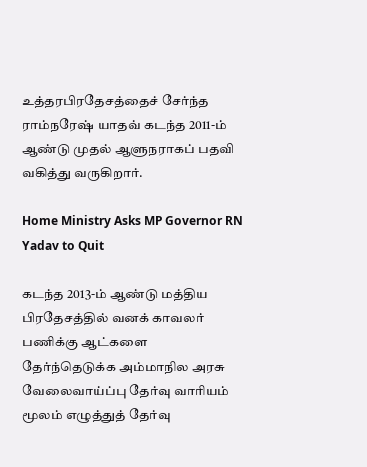உத்தரபிரதேசத்தைச் சேர்ந்த ராம்நரேஷ் யாதவ் கடந்த 2011-ம் ஆண்டு முதல் ஆளுநராகப் பதவி வகித்து வருகிறார்.

Home Ministry Asks MP Governor RN Yadav to Quit

கடந்த 2013-ம் ஆண்டு மத்திய பிரதேசத்தில் வனக் காவலர் பணிக்கு ஆட்களை தேர்ந்தெடுக்க அம்மாநில அரசு வேலைவாய்ப்பு தேர்வு வாரியம் மூலம் எழுத்துத் தேர்வு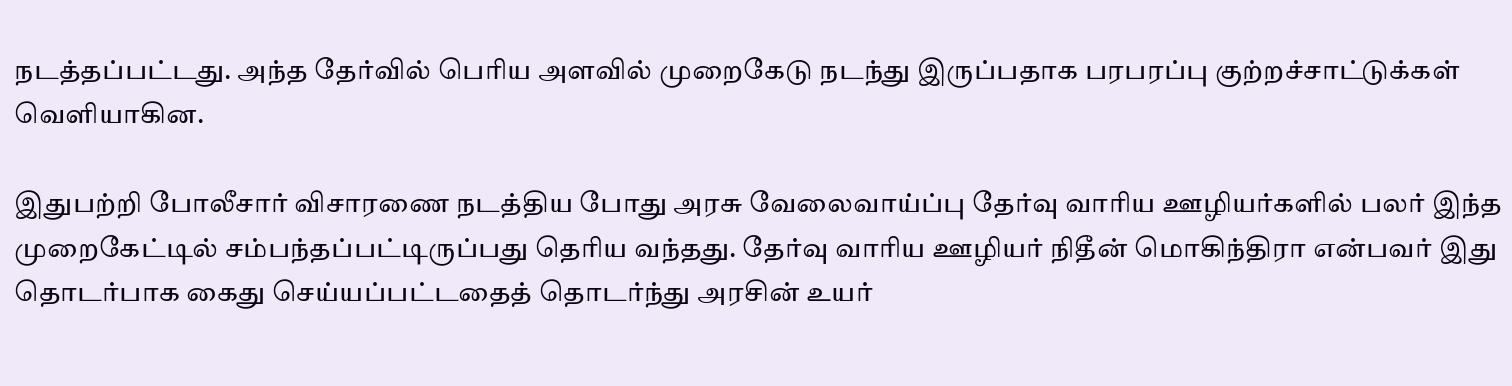நடத்தப்பட்டது. அந்த தேர்வில் பெரிய அளவில் முறைகேடு நடந்து இருப்பதாக பரபரப்பு குற்றச்சாட்டுக்கள் வெளியாகின.

இதுபற்றி போலீசார் விசாரணை நடத்திய போது அரசு வேலைவாய்ப்பு தேர்வு வாரிய ஊழியர்களில் பலர் இந்த முறைகேட்டில் சம்பந்தப்பட்டிருப்பது தெரிய வந்தது. தேர்வு வாரிய ஊழியர் நிதீன் மொகிந்திரா என்பவர் இது தொடர்பாக கைது செய்யப்பட்டதைத் தொடர்ந்து அரசின் உயர்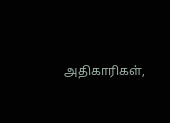அதிகாரிகள்,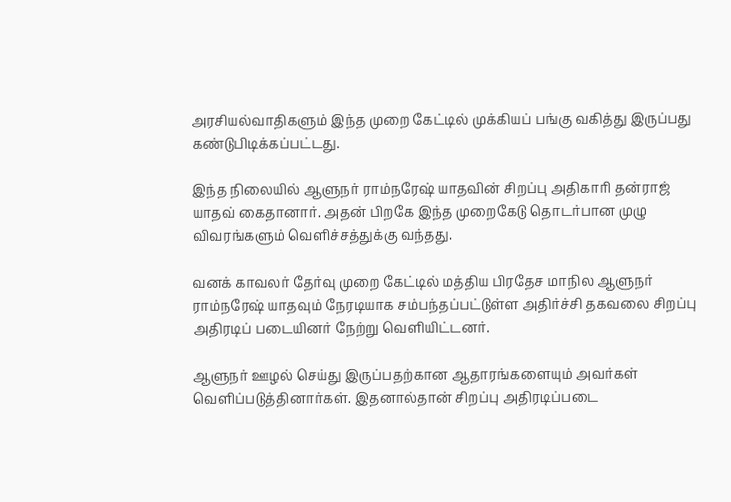அரசியல்வாதிகளும் இந்த முறை கேட்டில் முக்கியப் பங்கு வகித்து இருப்பது கண்டுபிடிக்கப்பட்டது.

இந்த நிலையில் ஆளுநர் ராம்நரேஷ் யாதவின் சிறப்பு அதிகாரி தன்ராஜ் யாதவ் கைதானார். அதன் பிறகே இந்த முறைகேடு தொடர்பான முழு விவரங்களும் வெளிச்சத்துக்கு வந்தது.

வனக் காவலர் தேர்வு முறை கேட்டில் மத்திய பிரதேச மாநில ஆளுநர் ராம்நரேஷ் யாதவும் நேரடியாக சம்பந்தப்பட்டுள்ள அதிர்ச்சி தகவலை சிறப்பு அதிரடிப் படையினர் நேற்று வெளியிட்டனர்.

ஆளுநர் ஊழல் செய்து இருப்பதற்கான ஆதாரங்களையும் அவர்கள் வெளிப்படுத்தினார்கள். இதனால்தான் சிறப்பு அதிரடிப்படை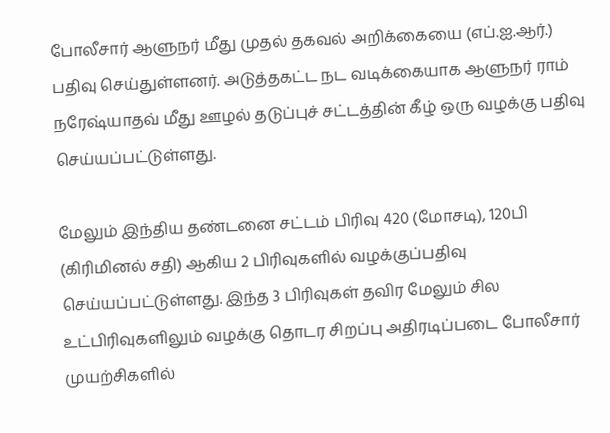போலீசார் ஆளுநர் மீது முதல் தகவல் அறிக்கையை (எப்.ஐ.ஆர்.) பதிவு செய்துள்ளனர். அடுத்தகட்ட நட வடிக்கையாக ஆளுநர் ராம் நரேஷ்யாதவ் மீது ஊழல் தடுப்புச் சட்டத்தின் கீழ் ஒரு வழக்கு பதிவு செய்யப்பட்டுள்ளது.

மேலும் இந்திய தண்டனை சட்டம் பிரிவு 420 (மோசடி), 120பி (கிரிமினல் சதி) ஆகிய 2 பிரிவுகளில் வழக்குப்பதிவு செய்யப்பட்டுள்ளது. இந்த 3 பிரிவுகள் தவிர மேலும் சில உட்பிரிவுகளிலும் வழக்கு தொடர சிறப்பு அதிரடிப்படை போலீசார் முயற்சிகளில்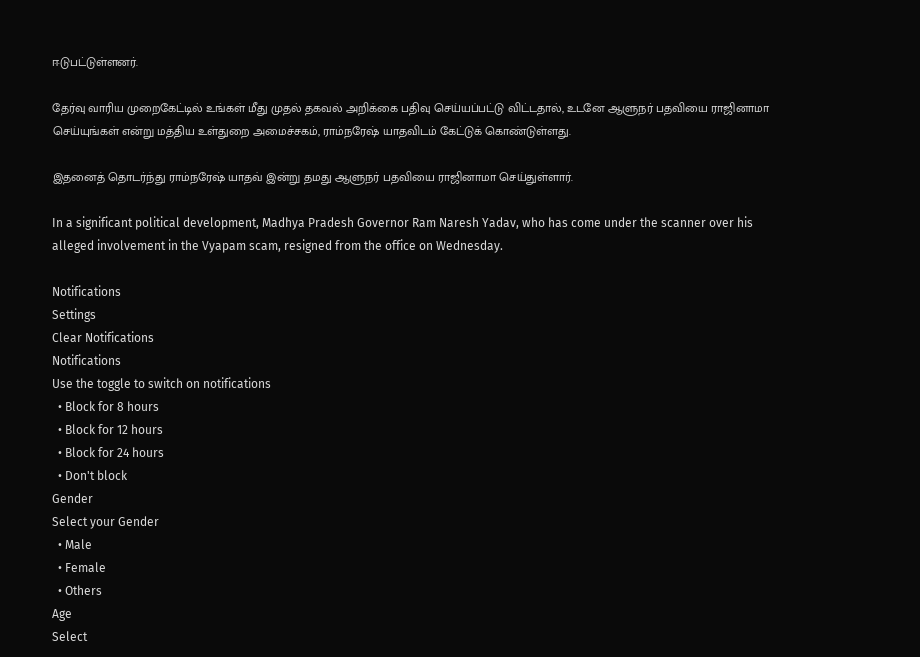ஈடுபட்டுள்ளனர்.

தேர்வு வாரிய முறைகேட்டில் உங்கள் மீது முதல் தகவல் அறிக்கை பதிவு செய்யப்பட்டு விட்டதால், உடனே ஆளுநர் பதவியை ராஜினாமா செய்யுங்கள் என்று மத்திய உள்துறை அமைச்சகம், ராம்நரேஷ் யாதவிடம் கேட்டுக் கொண்டுள்ளது.

இதனைத் தொடர்ந்து ராம்நரேஷ் யாதவ் இன்று தமது ஆளுநர் பதவியை ராஜினாமா செய்துள்ளார்.

In a significant political development, Madhya Pradesh Governor Ram Naresh Yadav, who has come under the scanner over his alleged involvement in the Vyapam scam, resigned from the office on Wednesday.

Notifications
Settings
Clear Notifications
Notifications
Use the toggle to switch on notifications
  • Block for 8 hours
  • Block for 12 hours
  • Block for 24 hours
  • Don't block
Gender
Select your Gender
  • Male
  • Female
  • Others
Age
Select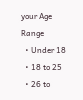your Age Range
  • Under 18
  • 18 to 25
  • 26 to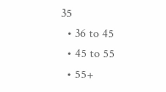35
  • 36 to 45
  • 45 to 55
  • 55+